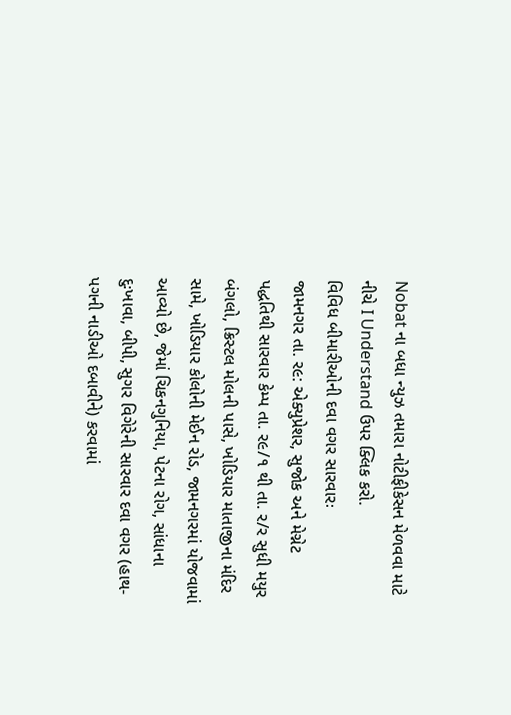Nobat ના બધા ન્યુઝ તમારા નોટીફીકેસન મેળવવા માટે નીચે I Understand ઉપર ક્લિક કરો.
વિવિધ બીમારીઓની દવા વગર સારવારઃ
જામનગર તા. ર૯: એક્યુપ્રેશર, સુજોક અને મેગ્નેટ પદ્ધતિથી સારવાર કેમ્પ તા. ર૯/૧ થી તા. ર/ર સુધી મયુર બંગલો, ક્રિસ્ટલ મોલની પાસે, ખોડિયાર માતાજીના મંદિર સામે, ખોડિયાર કોલોની મેઈન રોડ, જામનગરમાં યોજવામાં આવ્યો છે, જેમાં ચિકનગુનિયા, પેટના રોગ, સાંધાના દુઃખાવા, બીપી, સુગર વિગેરેની સારવાર દવા વગર (હાથ-પગની નાડીઓ દબાવીને) કરવામાં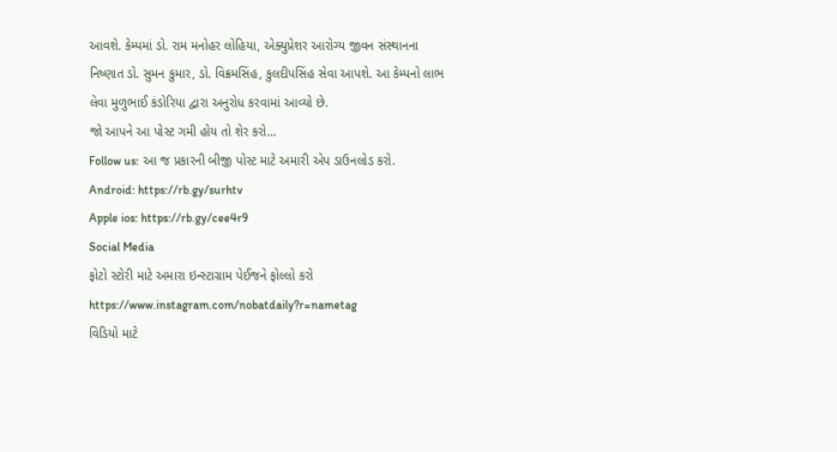આવશે. કેમ્પમાં ડો. રામ મનોહર લોહિયા, એક્યુપ્રેશર આરોગ્ય જીવન સંસ્થાનના નિષ્ણાત ડો. સુમન કુમાર, ડો. વિક્રમસિંહ, કુલદીપસિંહ સેવા આપશે. આ કેમ્પનો લાભ લેવા મુળુભાઈ કંડોરિયા દ્વારા અનુરોધ કરવામાં આવ્યો છે.
જો આપને આ પોસ્ટ ગમી હોય તો શેર કરો...
Follow us: આ જ પ્રકારની બીજી પોસ્ટ માટે અમારી એપ ડાઉનલોડ કરો.
Android: https://rb.gy/surhtv
Apple ios: https://rb.gy/cee4r9
Social Media
ફોટો સ્ટોરી માટે અમારા ઇન્સ્ટાગ્રામ પેઈજને ફોલ્લો કરો
https://www.instagram.com/nobatdaily?r=nametag
વિડિયો માટે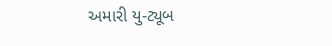અમારી યુ-ટ્યૂબ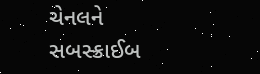ચેનલને સબસ્ક્રાઈબ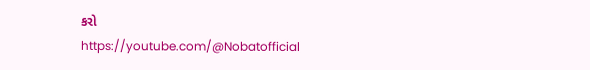કરો
https://youtube.com/@Nobatofficial